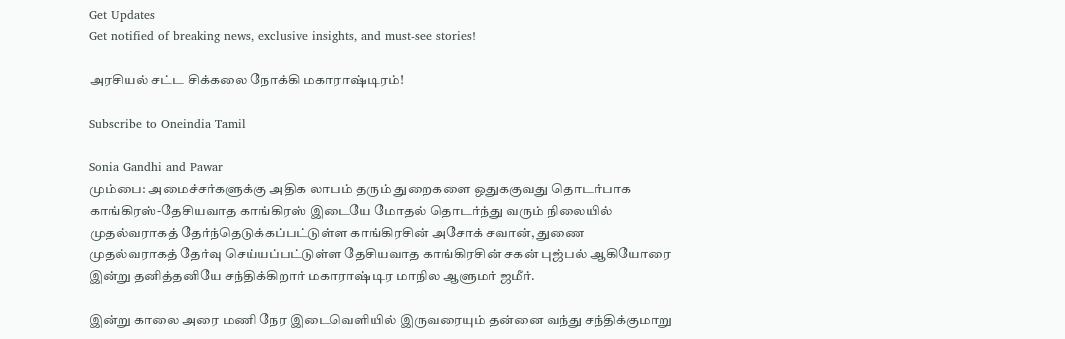Get Updates
Get notified of breaking news, exclusive insights, and must-see stories!

அரசியல் சட்ட சிக்கலை நோக்கி மகாராஷ்டிரம்!

Subscribe to Oneindia Tamil

Sonia Gandhi and Pawar
மும்பை: அமைச்சர்களுக்கு அதிக லாபம் தரும் துறைகளை ஒதுககுவது தொடர்பாக காங்கிரஸ்-தேசியவாத காங்கிரஸ் இடையே மோதல் தொடர்ந்து வரும் நிலையில் முதல்வராகத் தேர்ந்தெடுக்கப்பட்டுள்ள காங்கிரசின் அசோக் சவான், துணை முதல்வராகத் தேர்வு செய்யப்பட்டுள்ள தேசியவாத காங்கிரசின் சகன் புஜ்பல் ஆகியோரை இன்று தனித்தனியே சந்திக்கிறார் மகாராஷ்டிர மாநில ஆளுமர் ஜமீர்.

இன்று காலை அரை மணி நேர இடைவெளியில் இருவரையும் தன்னை வந்து சந்திக்குமாறு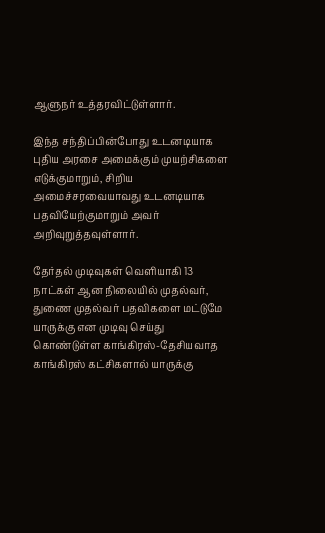ஆளுநர் உத்தரவிட்டுள்ளார்.

இந்த சந்திப்பின்போது உடனடியாக புதிய அரசை அமைக்கும் முயற்சிகளை எடுக்குமாறும், சிறிய அமைச்சரவையாவது உடனடியாக பதவியேற்குமாறும் அவர் அறிவுறுத்தவுள்ளார்.

தேர்தல் முடிவுகள் வெளியாகி 13 நாட்கள் ஆன நிலையில் முதல்வர், துணை முதல்வர் பதவிகளை மட்டுமே யாருக்கு என முடிவு செய்து கொண்டுள்ள காங்கிரஸ்-தேசியவாத காங்கிரஸ் கட்சிகளால் யாருக்கு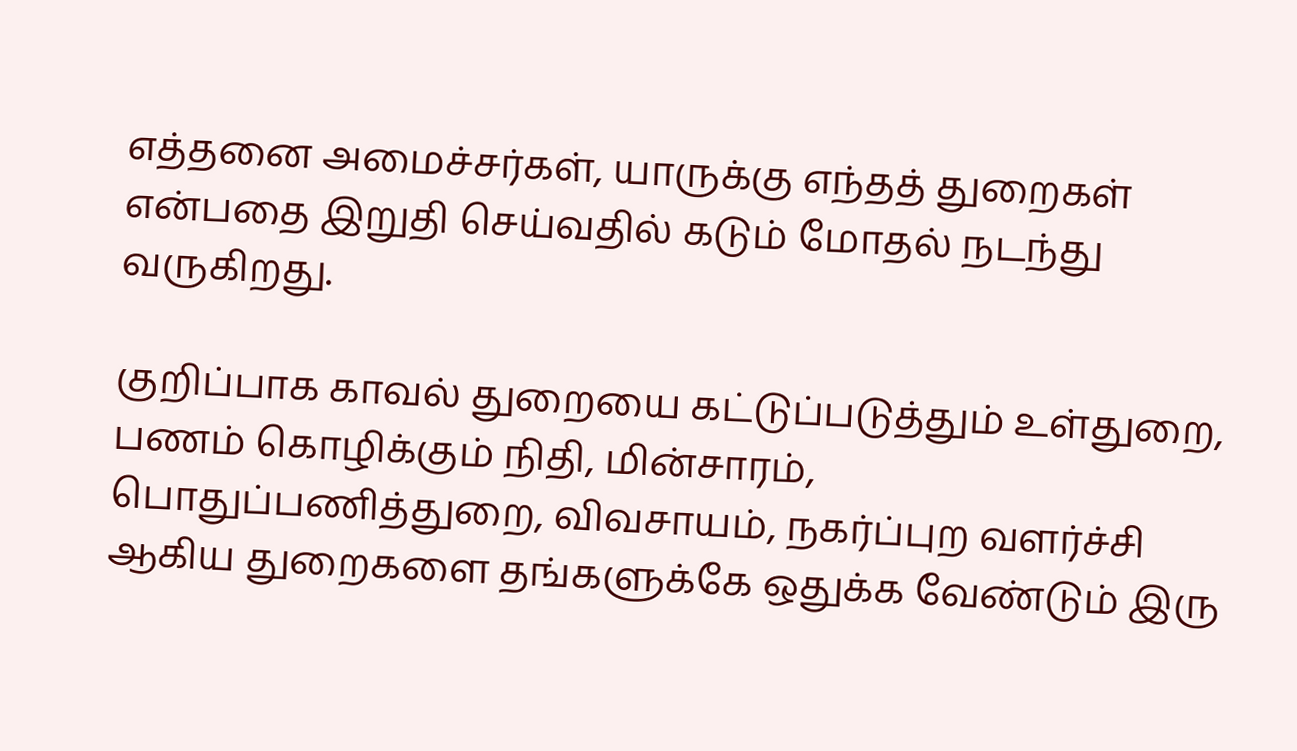எத்தனை அமைச்சர்கள், யாருக்கு எந்தத் துறைகள் என்பதை இறுதி செய்வதில் கடும் மோதல் நடந்து வருகிறது.

குறிப்பாக காவல் துறையை கட்டுப்படுத்தும் உள்துறை, பணம் கொழிக்கும் நிதி, மின்சாரம், பொதுப்பணித்துறை, விவசாயம், நகர்ப்புற வளர்ச்சி ஆகிய துறைகளை தங்களுக்கே ஒதுக்க வேண்டும் இரு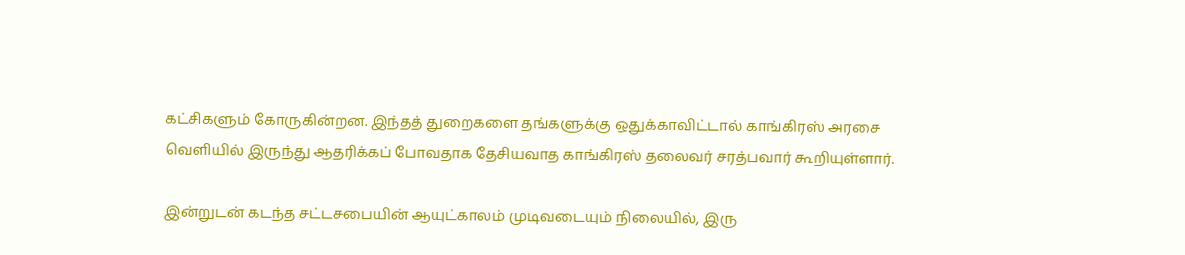கட்சிகளும் கோருகின்றன. இந்தத் துறைகளை தங்களுக்கு ஒதுக்காவிட்டால் காங்கிரஸ் அரசை வெளியில் இருந்து ஆதரிக்கப் போவதாக தேசியவாத காங்கிரஸ் தலைவர் சரத்பவார் கூறியுள்ளார்.

இன்றுடன் கடந்த சட்டசபையின் ஆயுட்காலம் முடிவடையும் நிலையில், இரு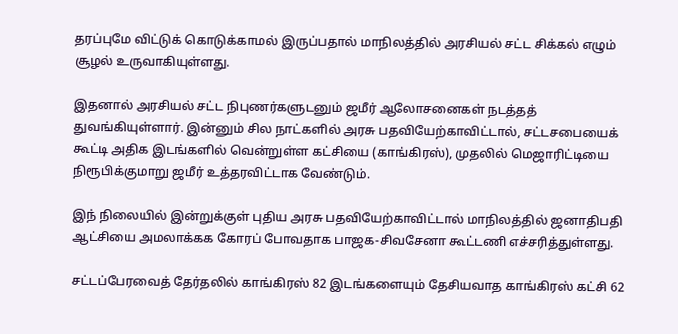தரப்புமே விட்டுக் கொடுக்காமல் இருப்பதால் மாநிலத்தில் அரசியல் சட்ட சிக்கல் எழும் சூழல் உருவாகியுள்ளது.

இதனால் அரசியல் சட்ட நிபுணர்களுடனும் ஜமீர் ஆலோசனைகள் நடத்தத் துவங்கியுள்ளார். இன்னும் சில நாட்களில் அரசு பதவியேற்காவிட்டால், சட்டசபையைக் கூட்டி அதிக இடங்களில் வென்றுள்ள கட்சியை (காங்கிரஸ்), முதலில் மெஜாரிட்டியை நிரூபிக்குமாறு ஜமீர் உத்தரவிட்டாக வேண்டும்.

இந் நிலையில் இன்றுக்குள் புதிய அரசு பதவியேற்காவிட்டால் மாநிலத்தில் ஜனாதிபதி ஆட்சியை அமலாக்கக கோரப் போவதாக பாஜக-சிவசேனா கூட்டணி எச்சரித்துள்ளது.

சட்டப்பேரவைத் தேர்தலில் காங்கிரஸ் 82 இடங்களையும் தேசியவாத காங்கிரஸ் கட்சி 62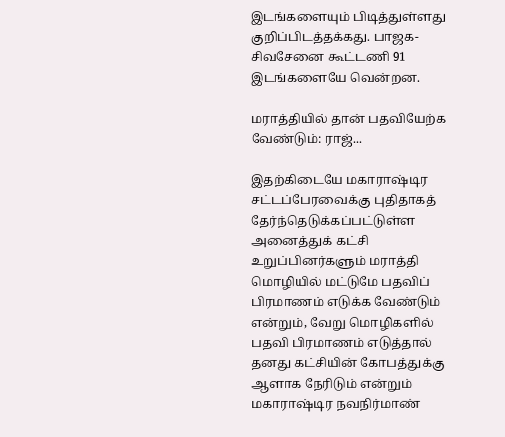இடங்களையும் பிடித்துள்ளது குறிப்பிடத்தக்கது. பாஜக-சிவசேனை கூட்டணி 91 இடங்களையே வென்றன.

மராத்தியில் தான் பதவியேற்க வேண்டும்: ராஜ்...

இதற்கிடையே மகாராஷ்டிர சட்டப்பேரவைக்கு புதிதாகத் தேர்ந்தெடுக்கப்பட்டுள்ள அனைத்துக் கட்சி உறுப்பினர்களும் மராத்தி மொழியில் மட்டுமே பதவிப் பிரமாணம் எடுக்க வேண்டும் என்றும், வேறு மொழிகளில் பதவி பிரமாணம் எடுத்தால் தனது கட்சியின் கோபத்துக்கு ஆளாக நேரிடும் என்றும் மகாராஷ்டிர நவநிர்மாண்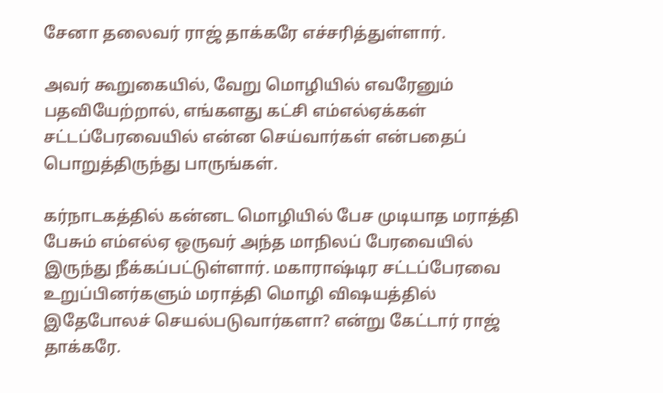சேனா தலைவர் ராஜ் தாக்கரே எச்சரித்துள்ளார்.

அவர் கூறுகையில், வேறு மொழியில் எவரேனும் பதவியேற்றால், எங்களது கட்சி எம்எல்ஏக்கள் சட்டப்பேரவையில் என்ன செய்வார்கள் என்பதைப் பொறுத்திருந்து பாருங்கள்.

கர்நாடகத்தில் கன்னட மொழியில் பேச முடியாத மராத்தி பேசும் எம்எல்ஏ ஒருவர் அந்த மாநிலப் பேரவையில் இருந்து நீக்கப்பட்டுள்ளார். மகாராஷ்டிர சட்டப்பேரவை உறுப்பினர்களும் மராத்தி மொழி விஷயத்தில் இதேபோலச் செயல்படுவார்களா? என்று கேட்டார் ராஜ் தாக்கரே.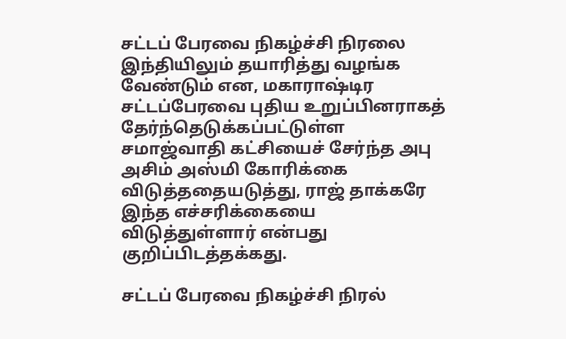சட்டப் பேரவை நிகழ்ச்சி நிரலை இந்தியிலும் தயாரித்து வழங்க வேண்டும் என, மகாராஷ்டிர சட்டப்பேரவை புதிய உறுப்பினராகத் தேர்ந்தெடுக்கப்பட்டுள்ள சமாஜ்வாதி கட்சியைச் சேர்ந்த அபு அசிம் அஸ்மி கோரிக்கை விடுத்ததையடுத்து, ராஜ் தாக்கரே இந்த எச்சரிக்கையை விடுத்துள்ளார் என்பது குறிப்பிடத்தக்கது.

சட்டப் பேரவை நிகழ்ச்சி நிரல்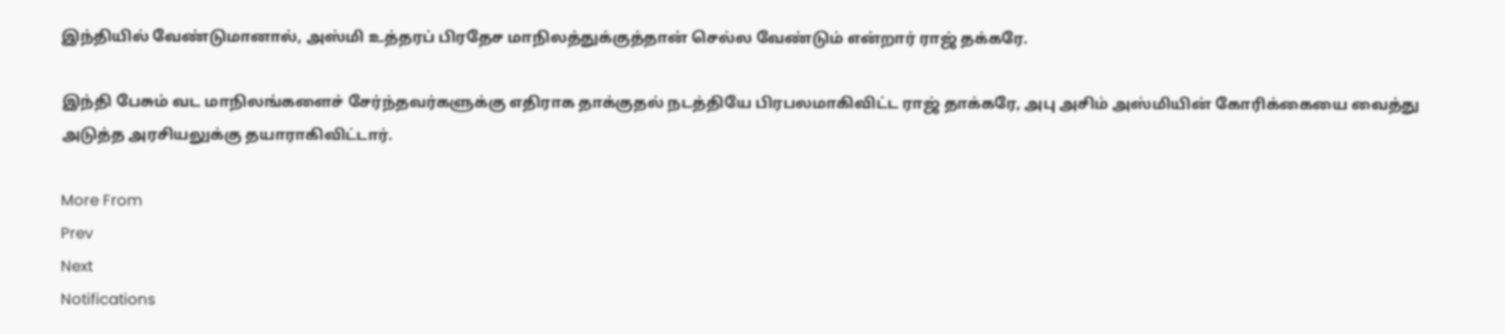இந்தியில் வேண்டுமானால், அஸ்மி உத்தரப் பிரதேச மாநிலத்துக்குத்தான் செல்ல வேண்டும் என்றார் ராஜ் தக்கரே.

இந்தி பேசும் வட மாநிலங்களைச் சேர்ந்தவர்களுக்கு எதிராக தாக்குதல் நடத்தியே பிரபலமாகிவிட்ட ராஜ் தாக்கரே, அபு அசிம் அஸ்மியின் கோரிக்கையை வைத்து அடுத்த அரசியலுக்கு தயாராகிவிட்டார்.

More From
Prev
Next
Notifications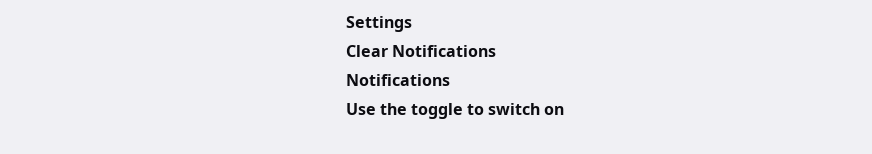Settings
Clear Notifications
Notifications
Use the toggle to switch on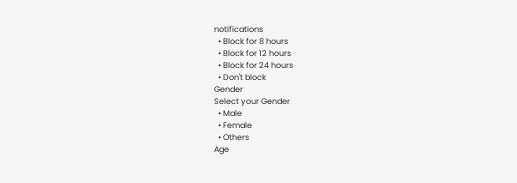notifications
  • Block for 8 hours
  • Block for 12 hours
  • Block for 24 hours
  • Don't block
Gender
Select your Gender
  • Male
  • Female
  • Others
Age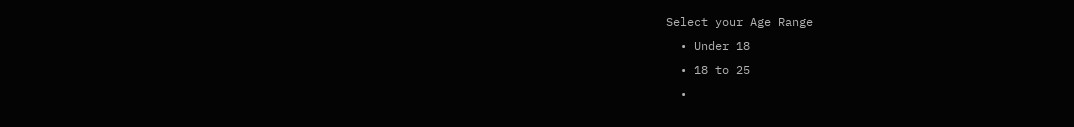Select your Age Range
  • Under 18
  • 18 to 25
  •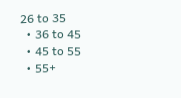26 to 35
  • 36 to 45
  • 45 to 55
  • 55+